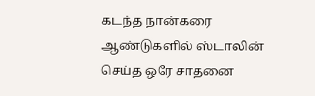கடந்த நான்கரை ஆண்டுகளில் ஸ்டாலின் செய்த ஒரே சாதனை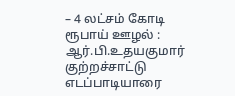– 4 லட்சம் கோடி ரூபாய் ஊழல் : ஆர்.பி.உதயகுமார் குற்றச்சாட்டு
எடப்பாடியாரை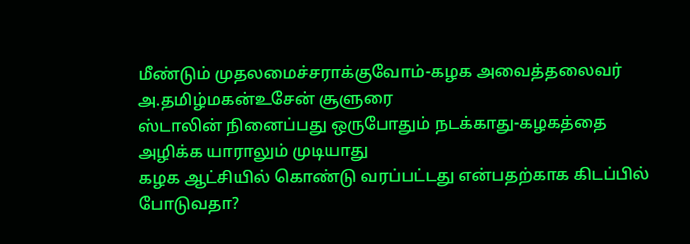மீண்டும் முதலமைச்சராக்குவோம்-கழக அவைத்தலைவர் அ.தமிழ்மகன்உசேன் சூளுரை
ஸ்டாலின் நினைப்பது ஒருபோதும் நடக்காது-கழகத்தை அழிக்க யாராலும் முடியாது
கழக ஆட்சியில் கொண்டு வரப்பட்டது என்பதற்காக கிடப்பில் போடுவதா?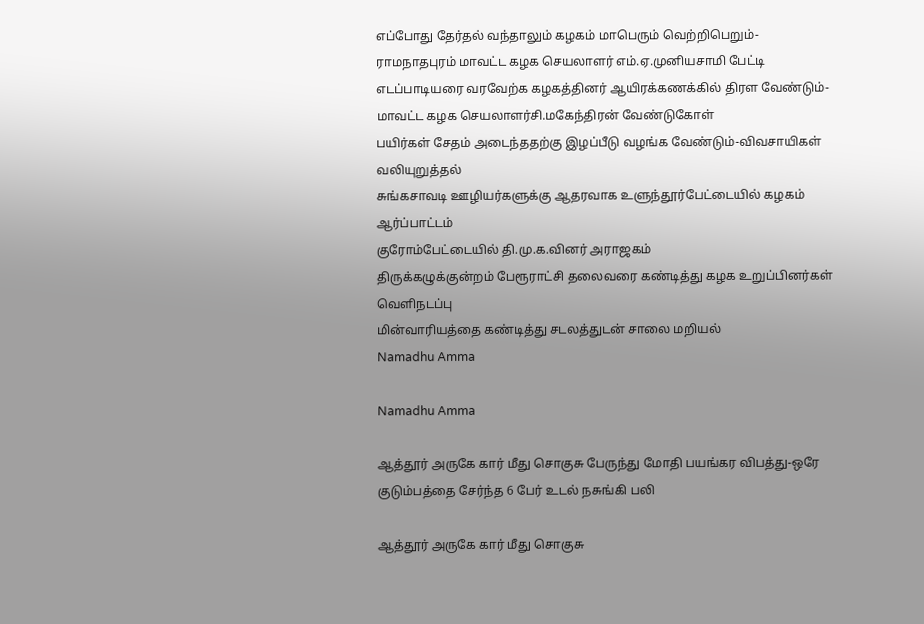எப்போது தேர்தல் வந்தாலும் கழகம் மாபெரும் வெற்றிபெறும்-ராமநாதபுரம் மாவட்ட கழக செயலாளர் எம்.ஏ.முனியசாமி பேட்டி
எடப்பாடியரை வரவேற்க கழகத்தினர் ஆயிரக்கணக்கில் திரள வேண்டும்-மாவட்ட கழக செயலாளர்சி.மகேந்திரன் வேண்டுகோள்
பயிர்கள் சேதம் அடைந்ததற்கு இழப்பீடு வழங்க வேண்டும்-விவசாயிகள் வலியுறுத்தல்
சுங்கசாவடி ஊழியர்களுக்கு ஆதரவாக உளுந்தூர்பேட்டையில் கழகம் ஆர்ப்பாட்டம்
குரோம்பேட்டையில் தி.மு.க.வினர் அராஜகம்
திருக்கழுக்குன்றம் பேரூராட்சி தலைவரை கண்டித்து கழக உறுப்பினர்கள் வெளிநடப்பு
மின்வாரியத்தை கண்டித்து சடலத்துடன் சாலை மறியல்
Namadhu Amma

Namadhu Amma

ஆத்தூர் அருகே கார் மீது சொகுசு பேருந்து மோதி பயங்கர விபத்து-ஒரே குடும்பத்தை சேர்ந்த 6 பேர் உடல் நசுங்கி பலி

ஆத்தூர் அருகே கார் மீது சொகுசு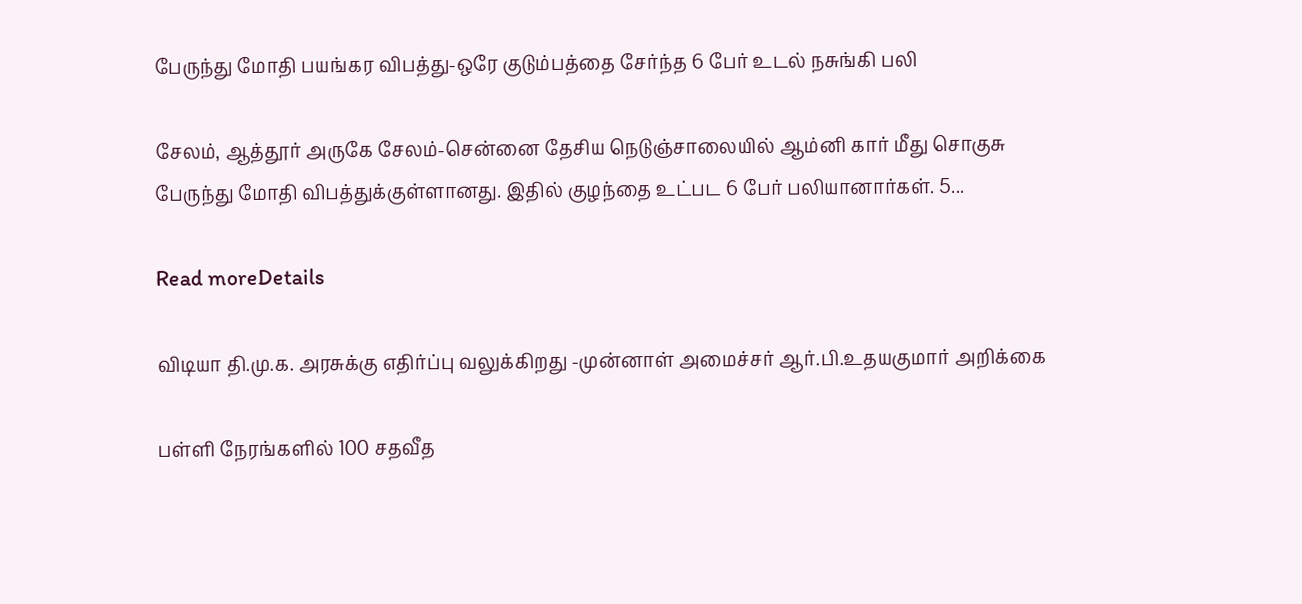பேருந்து மோதி பயங்கர விபத்து-ஒரே குடும்பத்தை சேர்ந்த 6 பேர் உடல் நசுங்கி பலி

சேலம், ஆத்தூர் அருகே சேலம்-சென்னை தேசிய நெடுஞ்சாலையில் ஆம்னி கார் மீது சொகுசு பேருந்து மோதி விபத்துக்குள்ளானது. இதில் குழந்தை உட்பட 6 பேர் பலியானார்கள். 5...

Read moreDetails

விடியா தி.மு.க. அரசுக்கு எதிர்ப்பு வலுக்கிறது -முன்னாள் அமைச்சர் ஆர்.பி.உதயகுமார் அறிக்கை

பள்ளி நேரங்களில் 100 சதவீத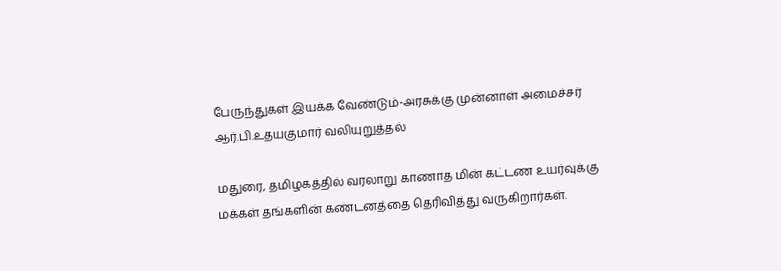பேருந்துகள் இயக்க வேண்டும்-அரசுக்கு முன்னாள் அமைச்சர் ஆர்.பி.உதயகுமார் வலியுறுத்தல்

மதுரை, தமிழகத்தில் வரலாறு காணாத மின் கட்டண உயர்வுக்கு மக்கள் தங்களின் கண்டனத்தை தெரிவித்து வருகிறார்கள்.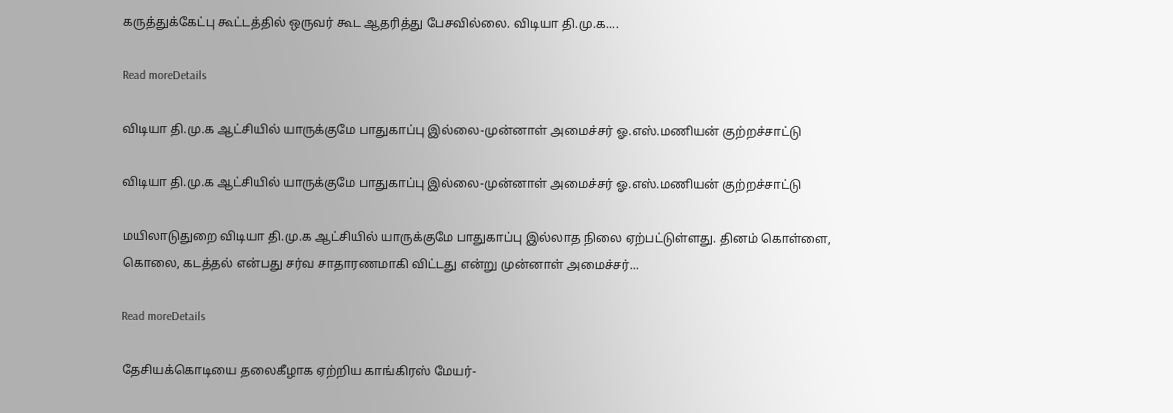கருத்துக்கேட்பு கூட்டத்தில் ஒருவர் கூட ஆதரித்து பேசவில்லை. விடியா தி.மு.க....

Read moreDetails

விடியா தி.மு.க ஆட்சியில் யாருக்குமே பாதுகாப்பு இல்லை-முன்னாள் அமைச்சர் ஓ.எஸ்.மணியன் குற்றச்சாட்டு

விடியா தி.மு.க ஆட்சியில் யாருக்குமே பாதுகாப்பு இல்லை-முன்னாள் அமைச்சர் ஓ.எஸ்.மணியன் குற்றச்சாட்டு

மயிலாடுதுறை விடியா தி.மு.க ஆட்சியில் யாருக்குமே பாதுகாப்பு இல்லாத நிலை ஏற்பட்டுள்ளது. தினம் கொள்ளை, கொலை, கடத்தல் என்பது சர்வ சாதாரணமாகி விட்டது என்று முன்னாள் அமைச்சர்...

Read moreDetails

தேசியக்கொடியை தலைகீழாக ஏற்றிய காங்கிரஸ் மேயர்-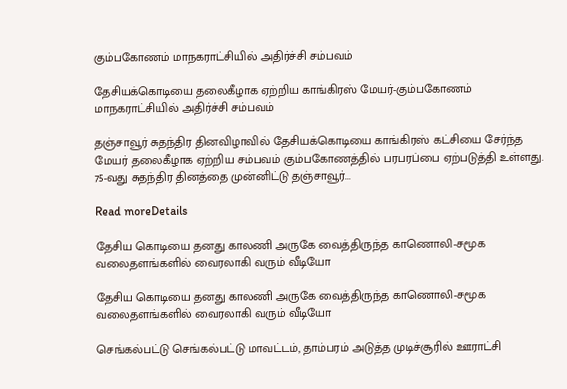கும்பகோணம் மாநகராட்சியில் அதிர்ச்சி சம்பவம்

தேசியக்கொடியை தலைகீழாக ஏற்றிய காங்கிரஸ் மேயர்-கும்பகோணம் மாநகராட்சியில் அதிர்ச்சி சம்பவம்

தஞ்சாவூர் சுதந்திர தினவிழாவில் தேசியக்கொடியை காங்கிரஸ் கட்சியை சேர்ந்த மேயர் தலைகீழாக ஏற்றிய சம்பவம் கும்பகோணத்தில் பரபரப்பை ஏற்படுத்தி உள்ளது. 75-வது சுதந்திர தினத்தை முன்னிட்டு தஞ்சாவூர்...

Read moreDetails

தேசிய கொடியை தனது காலணி அருகே வைத்திருந்த காணொலி-சமூக வலைதளங்களில் வைரலாகி வரும் வீடியோ

தேசிய கொடியை தனது காலணி அருகே வைத்திருந்த காணொலி-சமூக வலைதளங்களில் வைரலாகி வரும் வீடியோ

செங்கல்பட்டு செங்கல்பட்டு மாவட்டம், தாம்பரம் அடுத்த முடிச்சூரில் ஊராட்சி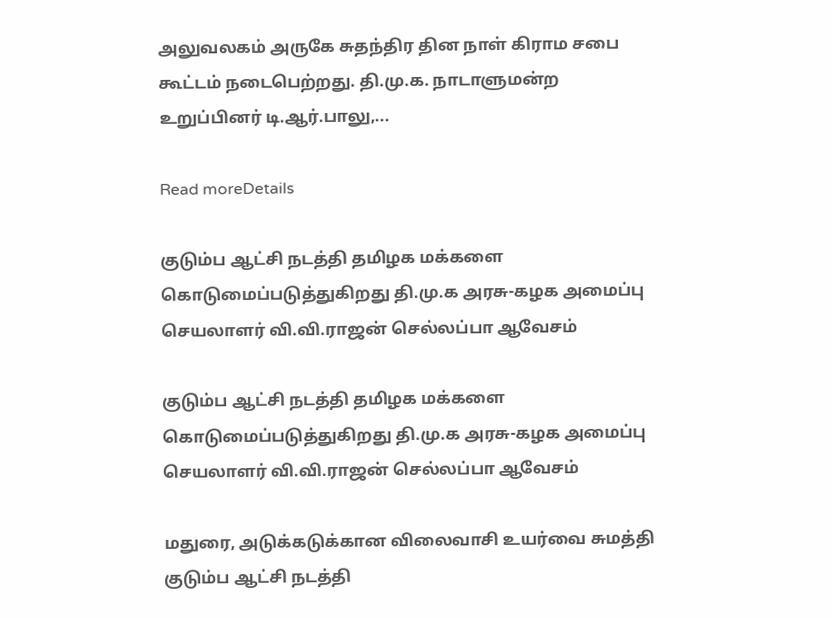அலுவலகம் அருகே சுதந்திர தின நாள் கிராம சபை கூட்டம் நடைபெற்றது. தி.மு.க. நாடாளுமன்ற உறுப்பினர் டி.ஆர்.பாலு,...

Read moreDetails

குடும்ப ஆட்சி நடத்தி தமிழக மக்களை கொடுமைப்படுத்துகிறது தி.மு.க அரசு-கழக அமைப்பு செயலாளர் வி.வி.ராஜன் செல்லப்பா ஆவேசம்

குடும்ப ஆட்சி நடத்தி தமிழக மக்களை கொடுமைப்படுத்துகிறது தி.மு.க அரசு-கழக அமைப்பு செயலாளர் வி.வி.ராஜன் செல்லப்பா ஆவேசம்

மதுரை, அடுக்கடுக்கான விலைவாசி உயர்வை சுமத்தி குடும்ப ஆட்சி நடத்தி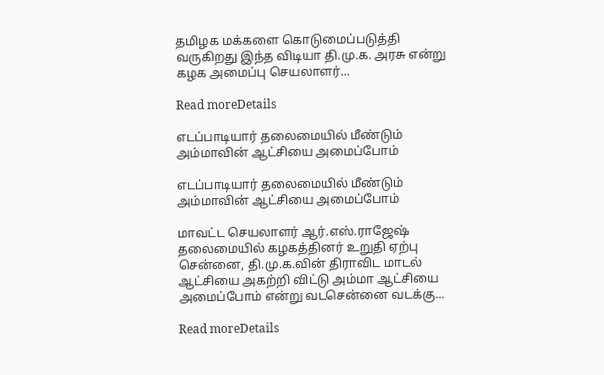தமிழக மக்களை கொடுமைப்படுத்தி வருகிறது இந்த விடியா தி.மு.க. அரசு என்று கழக அமைப்பு செயலாளர்...

Read moreDetails

எடப்பாடியார் தலைமையில் மீண்டும் அம்மாவின் ஆட்சியை அமைப்போம்

எடப்பாடியார் தலைமையில் மீண்டும் அம்மாவின் ஆட்சியை அமைப்போம்

மாவட்ட செயலாளர் ஆர்.எஸ்.ராஜேஷ் தலைமையில் கழகத்தினர் உறுதி ஏற்பு சென்னை, தி.மு.க.வின் திராவிட மாடல் ஆட்சியை அகற்றி விட்டு அம்மா ஆட்சியை அமைப்போம் என்று வடசென்னை வடக்கு...

Read moreDetails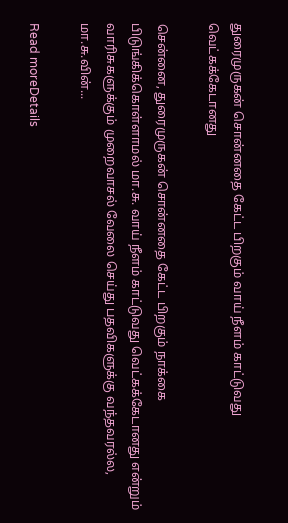துரைமுருகன் சொன்னதை கேட்ட பிறகும் வாய் நீளம் காட்டுவது வெட்கக்கேடானது

சென்னை, துரைமுருகன் சொன்னதை கேட்ட பிறகும் நாக்கை பிடுங்கிக்கொள்ளாமல் மா.சு. வாய் நீளம் காட்டுவது வெட்கக்கேடானது என்றும் வாரிசுகளுக்கும் முறைவாசல் வேலை செய்து பதவிகளுக்கு வந்தவரல்ல, மா.சு.வின்...

Read moreDetails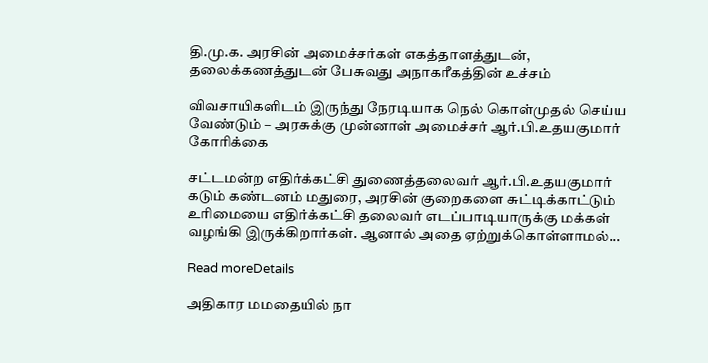தி.மு.க. அரசின் அமைச்சர்கள் எகத்தாளத்துடன், தலைக்கணத்துடன் பேசுவது அநாகரீகத்தின் உச்சம்

விவசாயிகளிடம் இருந்து நேரடியாக நெல் கொள்முதல் செய்ய வேண்டும் – அரசுக்கு முன்னாள் அமைச்சர் ஆர்.பி.உதயகுமார் கோரிக்கை

சட்டமன்ற எதிர்க்கட்சி துணைத்தலைவர் ஆர்.பி.உதயகுமார் கடும் கண்டனம் மதுரை, அரசின் குறைகளை சுட்டிக்காட்டும் உரிமையை எதிர்க்கட்சி தலைவர் எடப்பாடியாருக்கு மக்கள் வழங்கி இருக்கிறார்கள். ஆனால் அதை ஏற்றுக்கொள்ளாமல்...

Read moreDetails

அதிகார மமதையில் நா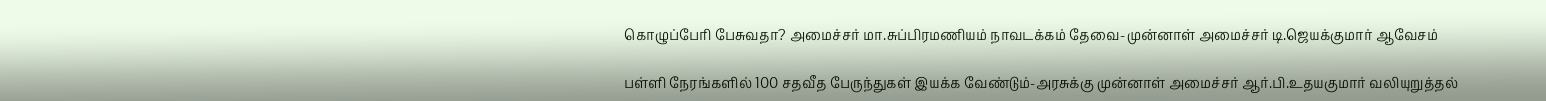கொழுப்பேரி பேசுவதா? அமைச்சர் மா.சுப்பிரமணியம் நாவடக்கம் தேவை-முன்னாள் அமைச்சர் டி.ஜெயக்குமார் ஆவேசம்

பள்ளி நேரங்களில் 100 சதவீத பேருந்துகள் இயக்க வேண்டும்-அரசுக்கு முன்னாள் அமைச்சர் ஆர்.பி.உதயகுமார் வலியுறுத்தல்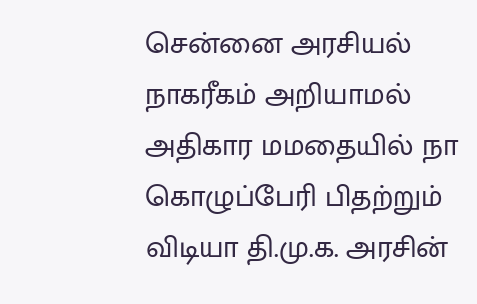சென்னை அரசியல் நாகரீகம் அறியாமல் அதிகார மமதையில் நா கொழுப்பேரி பிதற்றும் விடியா தி.மு.க. அரசின்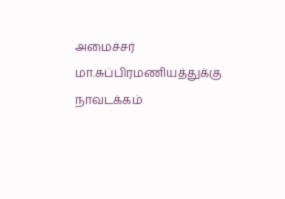அமைச்சர் மா.சுப்பிரமணியத்துக்கு நாவடக்கம்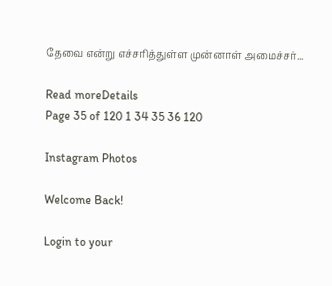தேவை என்று எச்சரித்துள்ள முன்னாள் அமைச்சர்...

Read moreDetails
Page 35 of 120 1 34 35 36 120

Instagram Photos

Welcome Back!

Login to your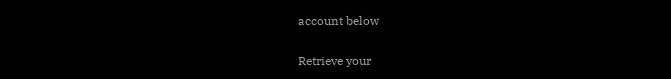account below

Retrieve your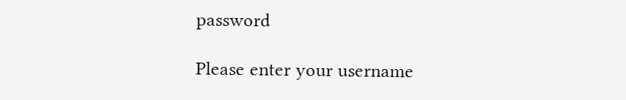password

Please enter your username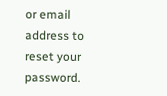or email address to reset your password.